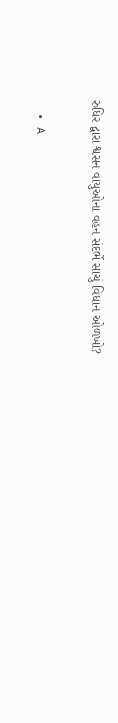રુધિર દ્વારા શ્વસન વાયુઓના વહન સંદર્ભે સાચું વિધાન ઓળખો?

  • A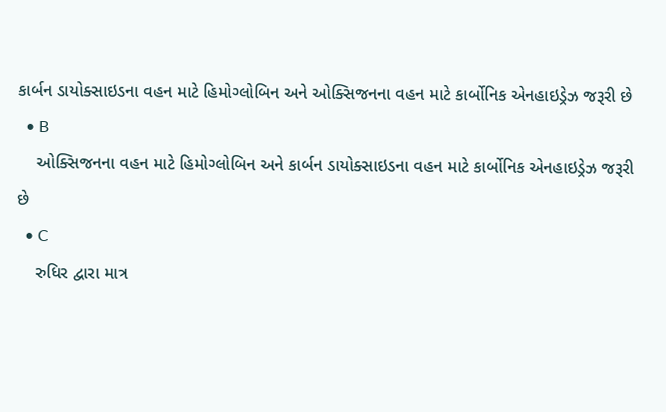કાર્બન ડાયોક્સાઇડના વહન માટે હિમોગ્લોબિન અને ઓક્સિજનના વહન માટે કાર્બોનિક એનહાઇડ્રેઝ જરૂરી છે
  • B
    ઓક્સિજનના વહન માટે હિમોગ્લોબિન અને કાર્બન ડાયોક્સાઇડના વહન માટે કાર્બોનિક એનહાઇડ્રેઝ જરૂરી છે
  • C
    રુધિર દ્વારા માત્ર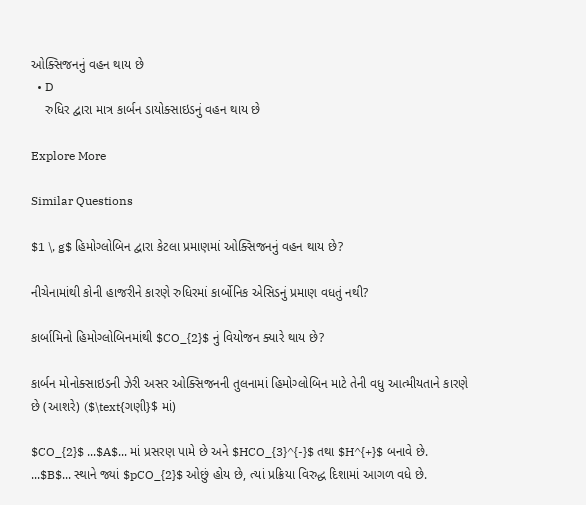ઓક્સિજનનું વહન થાય છે
  • D
    રુધિર દ્વારા માત્ર કાર્બન ડાયોક્સાઇડનું વહન થાય છે

Explore More

Similar Questions

$1 \, g$ હિમોગ્લોબિન દ્વારા કેટલા પ્રમાણમાં ઓક્સિજનનું વહન થાય છે?

નીચેનામાંથી કોની હાજરીને કારણે રુધિરમાં કાર્બોનિક એસિડનું પ્રમાણ વધતું નથી?

કાર્બામિનો હિમોગ્લોબિનમાંથી $CO_{2}$ નું વિયોજન ક્યારે થાય છે?

કાર્બન મોનોક્સાઇડની ઝેરી અસર ઓક્સિજનની તુલનામાં હિમોગ્લોબિન માટે તેની વધુ આત્મીયતાને કારણે છે (આશરે) ($\text{ગણી}$ માં)

$CO_{2}$ ...$A$... માં પ્રસરણ પામે છે અને $HCO_{3}^{-}$ તથા $H^{+}$ બનાવે છે. ...$B$... સ્થાને જ્યાં $pCO_{2}$ ઓછું હોય છે, ત્યાં પ્રક્રિયા વિરુદ્ધ દિશામાં આગળ વધે છે.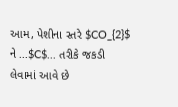આમ, પેશીના સ્તરે $CO_{2}$ ને ...$C$... તરીકે જકડી લેવામાં આવે છે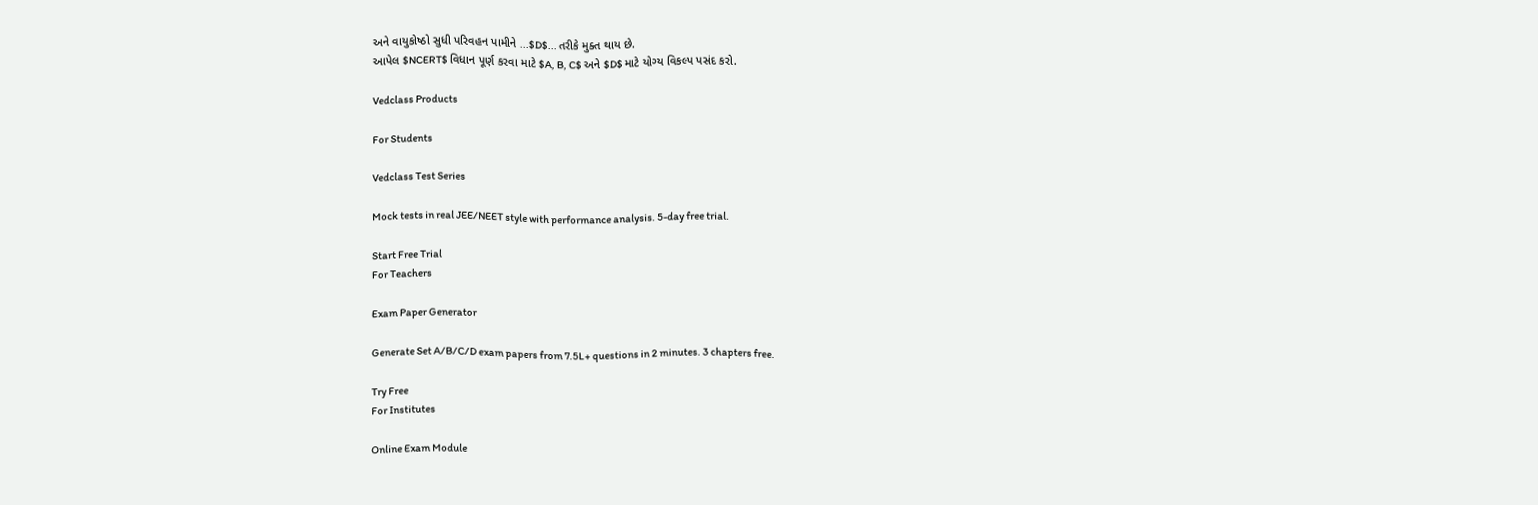અને વાયુકોષ્ઠો સુધી પરિવહન પામીને ...$D$... તરીકે મુક્ત થાય છે.
આપેલ $NCERT$ વિધાન પૂર્ણ કરવા માટે $A, B, C$ અને $D$ માટે યોગ્ય વિકલ્પ પસંદ કરો.

Vedclass Products

For Students

Vedclass Test Series

Mock tests in real JEE/NEET style with performance analysis. 5-day free trial.

Start Free Trial
For Teachers

Exam Paper Generator

Generate Set A/B/C/D exam papers from 7.5L+ questions in 2 minutes. 3 chapters free.

Try Free
For Institutes

Online Exam Module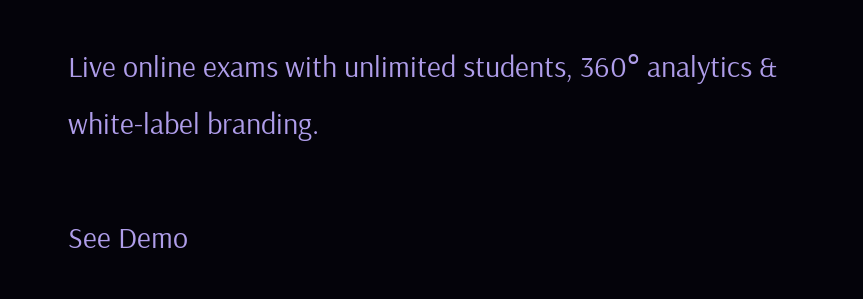Live online exams with unlimited students, 360° analytics & white-label branding.

See Demo